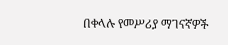በቀላሉ የመሥሪያ ማገናኛዎች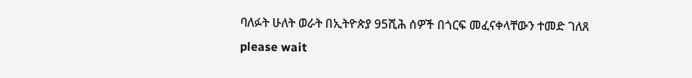ባለፉት ሁለት ወራት በኢትዮጵያ 95ሺሕ ሰዎች በጎርፍ መፈናቀላቸውን ተመድ ገለጸ
please wait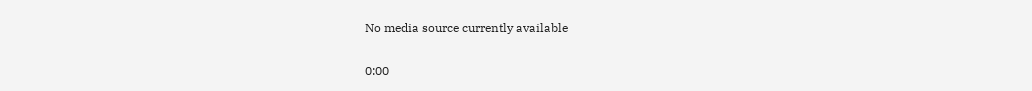No media source currently available

0:00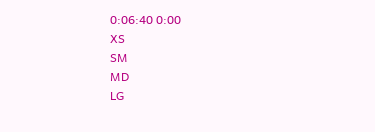0:06:40 0:00
XS
SM
MD
LG